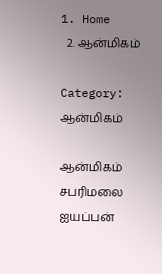1. Home
  2. ஆன்மிகம்

Category: ஆன்மிகம்

ஆன்மிகம்
சபரிமலை ஐயப்பன்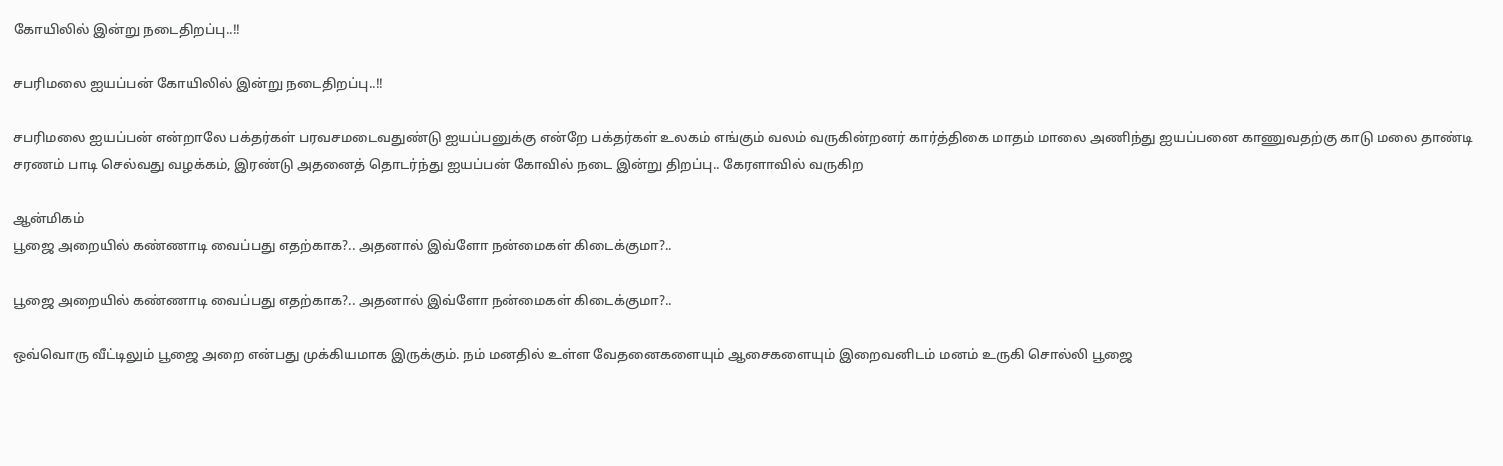கோயிலில் இன்று நடைதிறப்பு..!!

சபரிமலை ஐயப்பன் கோயிலில் இன்று நடைதிறப்பு..!!

சபரிமலை ஐயப்பன் என்றாலே பக்தர்கள் பரவசமடைவதுண்டு ஐயப்பனுக்கு என்றே பக்தர்கள் உலகம் எங்கும் வலம் வருகின்றனர் கார்த்திகை மாதம் மாலை அணிந்து ஐயப்பனை காணுவதற்கு காடு மலை தாண்டி சரணம் பாடி செல்வது வழக்கம், இரண்டு அதனைத் தொடர்ந்து ஐயப்பன் கோவில் நடை இன்று திறப்பு.. கேரளாவில் வருகிற

ஆன்மிகம்
பூஜை அறையில் கண்ணாடி வைப்பது எதற்காக?.. அதனால் இவ்ளோ நன்மைகள் கிடைக்குமா?..

பூஜை அறையில் கண்ணாடி வைப்பது எதற்காக?.. அதனால் இவ்ளோ நன்மைகள் கிடைக்குமா?..

ஒவ்வொரு வீட்டிலும் பூஜை அறை என்பது முக்கியமாக இருக்கும். நம் மனதில் உள்ள வேதனைகளையும் ஆசைகளையும் இறைவனிடம் மனம் உருகி சொல்லி பூஜை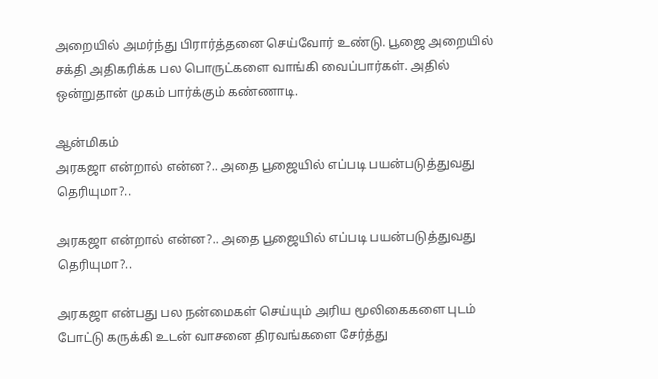அறையில் அமர்ந்து பிரார்த்தனை செய்வோர் உண்டு. பூஜை அறையில் சக்தி அதிகரிக்க பல பொருட்களை வாங்கி வைப்பார்கள். அதில் ஒன்றுதான் முகம் பார்க்கும் கண்ணாடி.

ஆன்மிகம்
அரகஜா என்றால் என்ன?.. அதை பூஜையில் எப்படி பயன்படுத்துவது தெரியுமா?..

அரகஜா என்றால் என்ன?.. அதை பூஜையில் எப்படி பயன்படுத்துவது தெரியுமா?..

அரகஜா என்பது பல நன்மைகள் செய்யும் அரிய மூலிகைகளை புடம் போட்டு கருக்கி உடன் வாசனை திரவங்களை சேர்த்து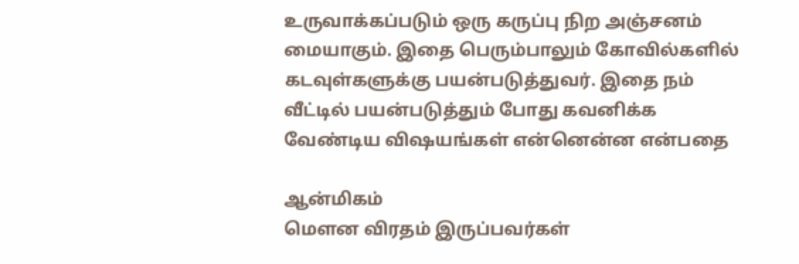உருவாக்கப்படும் ஒரு கருப்பு நிற அஞ்சனம் மையாகும். இதை பெரும்பாலும் கோவில்களில் கடவுள்களுக்கு பயன்படுத்துவர். இதை நம் வீட்டில் பயன்படுத்தும் போது கவனிக்க வேண்டிய விஷயங்கள் என்னென்ன என்பதை

ஆன்மிகம்
மௌன விரதம் இருப்பவர்கள்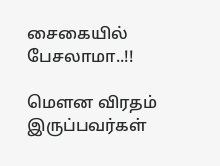சைகையில் பேசலாமா..!!

மௌன விரதம் இருப்பவர்கள்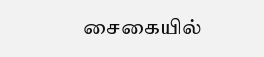சைகையில்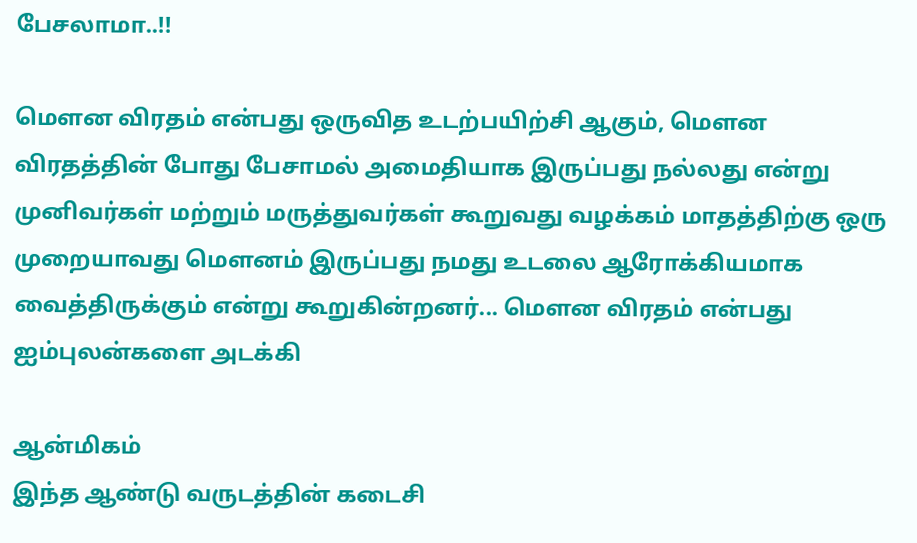பேசலாமா..!!

மௌன விரதம் என்பது ஒருவித உடற்பயிற்சி ஆகும், மௌன விரதத்தின் போது பேசாமல் அமைதியாக இருப்பது நல்லது என்று முனிவர்கள் மற்றும் மருத்துவர்கள் கூறுவது வழக்கம் மாதத்திற்கு ஒரு முறையாவது மௌனம் இருப்பது நமது உடலை ஆரோக்கியமாக வைத்திருக்கும் என்று கூறுகின்றனர்... மௌன விரதம் என்பது ஐம்புலன்களை அடக்கி

ஆன்மிகம்
இந்த ஆண்டு வருடத்தின் கடைசி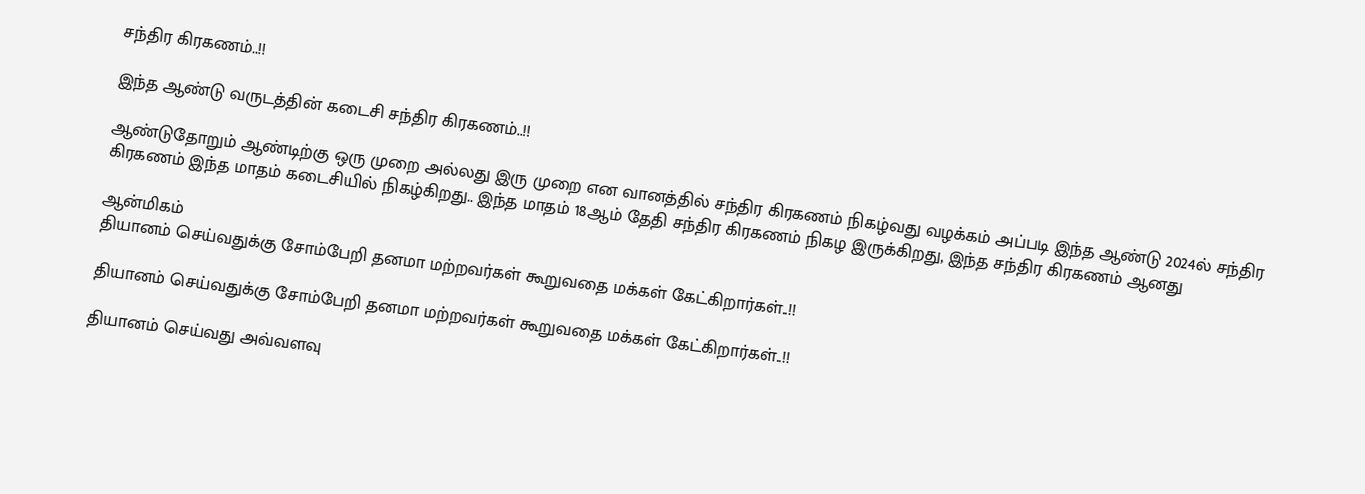சந்திர கிரகணம்..!!

இந்த ஆண்டு வருடத்தின் கடைசி சந்திர கிரகணம்..!!

ஆண்டுதோறும் ஆண்டிற்கு ஒரு முறை அல்லது இரு முறை என வானத்தில் சந்திர கிரகணம் நிகழ்வது வழக்கம் அப்படி இந்த ஆண்டு 2024ல் சந்திர கிரகணம் இந்த மாதம் கடைசியில் நிகழ்கிறது.. இந்த மாதம் 18ஆம் தேதி சந்திர கிரகணம் நிகழ இருக்கிறது, இந்த சந்திர கிரகணம் ஆனது

ஆன்மிகம்
தியானம் செய்வதுக்கு சோம்பேறி தனமா மற்றவர்கள் கூறுவதை மக்கள் கேட்கிறார்கள்..!!

தியானம் செய்வதுக்கு சோம்பேறி தனமா மற்றவர்கள் கூறுவதை மக்கள் கேட்கிறார்கள்..!!

தியானம் செய்வது அவ்வளவு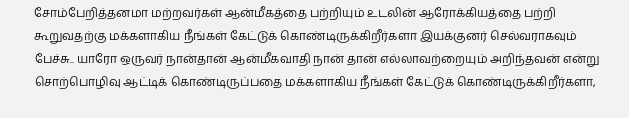சோம்பேறித்தனமா மற்றவர்கள் ஆன்மீகத்தை பற்றியும் உடலின் ஆரோக்கியத்தை பற்றி கூறுவதற்கு மக்களாகிய நீங்கள் கேட்டுக் கொண்டிருக்கிறீர்களா இயக்குனர் செல்வராகவும் பேச்சு.. யாரோ ஒருவர் நான்தான் ஆன்மீகவாதி நான் தான் எல்லாவற்றையும் அறிந்தவன் என்று சொற்பொழிவு ஆட்டிக் கொண்டிருப்பதை மக்களாகிய நீங்கள் கேட்டுக் கொண்டிருக்கிறீர்களா,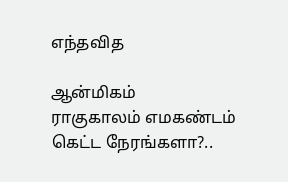எந்தவித

ஆன்மிகம்
ராகுகாலம் எமகண்டம் கெட்ட நேரங்களா?..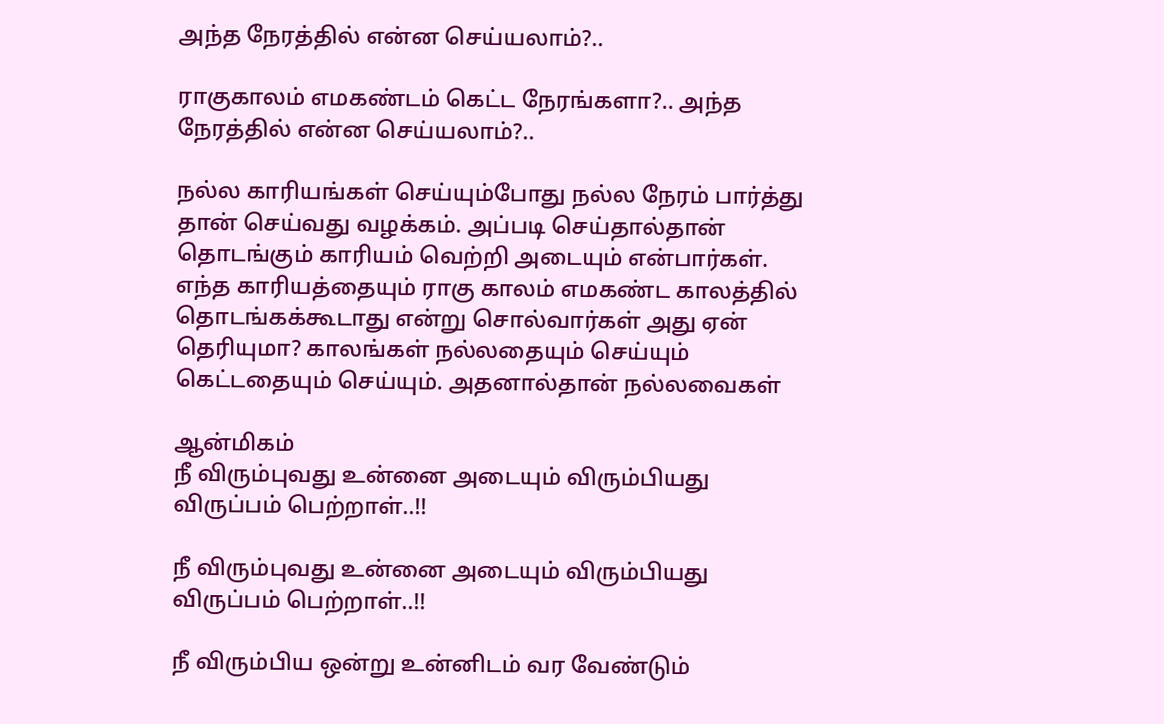அந்த நேரத்தில் என்ன செய்யலாம்?..

ராகுகாலம் எமகண்டம் கெட்ட நேரங்களா?.. அந்த நேரத்தில் என்ன செய்யலாம்?..

நல்ல காரியங்கள் செய்யும்போது நல்ல நேரம் பார்த்து தான் செய்வது வழக்கம். அப்படி செய்தால்தான் தொடங்கும் காரியம் வெற்றி அடையும் என்பார்கள். எந்த காரியத்தையும் ராகு காலம் எமகண்ட காலத்தில் தொடங்கக்கூடாது என்று சொல்வார்கள் அது ஏன் தெரியுமா? காலங்கள் நல்லதையும் செய்யும் கெட்டதையும் செய்யும். அதனால்தான் நல்லவைகள்

ஆன்மிகம்
நீ விரும்புவது உன்னை அடையும் விரும்பியது விருப்பம் பெற்றாள்..!!

நீ விரும்புவது உன்னை அடையும் விரும்பியது விருப்பம் பெற்றாள்..!!

நீ விரும்பிய ஒன்று உன்னிடம் வர வேண்டும்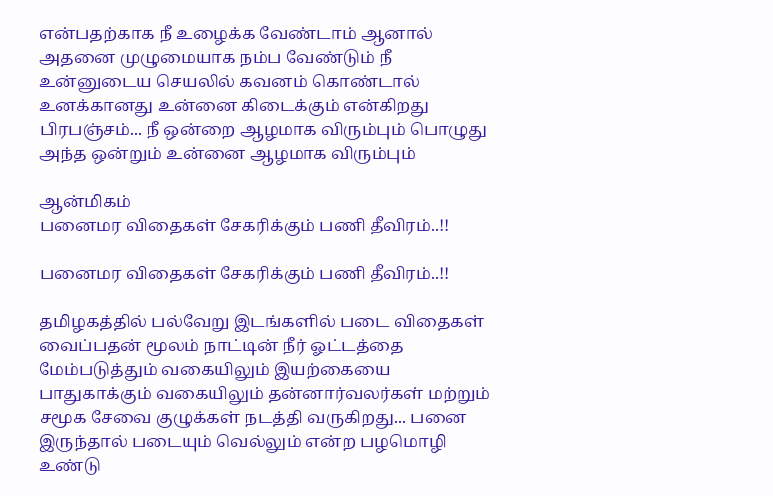என்பதற்காக நீ உழைக்க வேண்டாம் ஆனால் அதனை முழுமையாக நம்ப வேண்டும் நீ உன்னுடைய செயலில் கவனம் கொண்டால் உனக்கானது உன்னை கிடைக்கும் என்கிறது பிரபஞ்சம்... நீ ஒன்றை ஆழமாக விரும்பும் பொழுது அந்த ஒன்றும் உன்னை ஆழமாக விரும்பும்

ஆன்மிகம்
பனைமர விதைகள் சேகரிக்கும் பணி தீவிரம்..!!

பனைமர விதைகள் சேகரிக்கும் பணி தீவிரம்..!!

தமிழகத்தில் பல்வேறு இடங்களில் படை விதைகள் வைப்பதன் மூலம் நாட்டின் நீர் ஓட்டத்தை மேம்படுத்தும் வகையிலும் இயற்கையை பாதுகாக்கும் வகையிலும் தன்னார்வலர்கள் மற்றும் சமூக சேவை குழுக்கள் நடத்தி வருகிறது... பனை இருந்தால் படையும் வெல்லும் என்ற பழமொழி உண்டு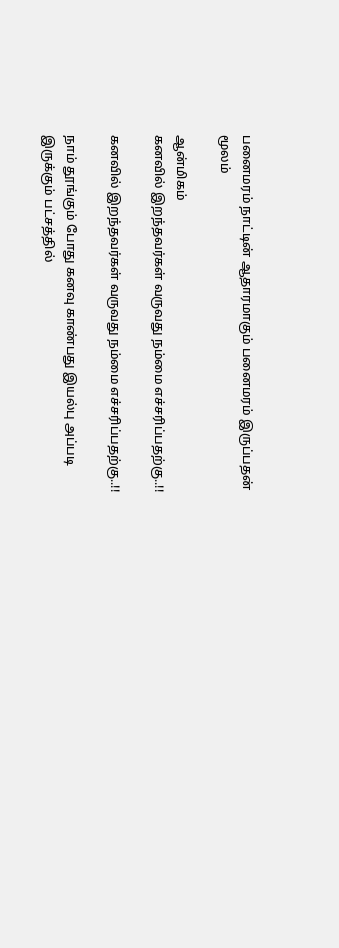பனைமரம் நாட்டின் ஆதாரமாகும் பனைமரம் இருப்பதன் மூலம்

ஆன்மிகம்
கனவில் இறந்தவர்கள் வருவது நம்மை எச்சரிப்பதற்கு..!!

கனவில் இறந்தவர்கள் வருவது நம்மை எச்சரிப்பதற்கு..!!

நாம் தூங்கும் போது கனவு காண்பது இயல்பு அப்படி இருக்கும் பட்சத்தில்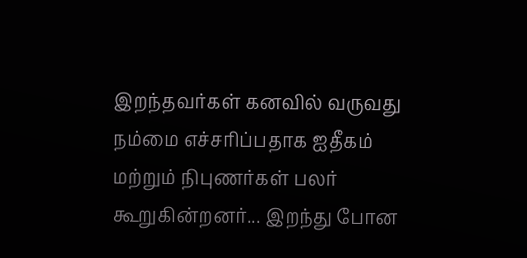இறந்தவர்கள் கனவில் வருவது நம்மை எச்சரிப்பதாக ஐதீகம் மற்றும் நிபுணர்கள் பலர் கூறுகின்றனர்... இறந்து போன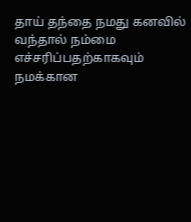தாய் தந்தை நமது கனவில் வந்தால் நம்மை எச்சரிப்பதற்காகவும் நமக்கான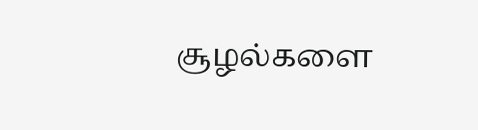சூழல்களை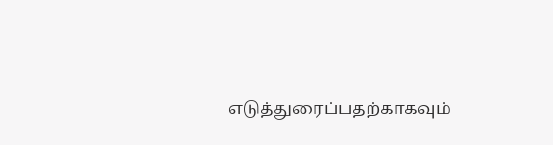எடுத்துரைப்பதற்காகவும்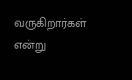வருகிறார்கள் என்று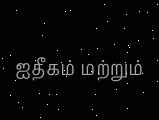ஐதீகம் மற்றும்